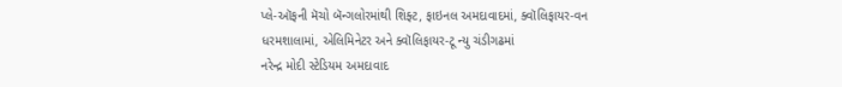પ્લે-ઑફની મૅચો બૅન્ગલોરમાંથી શિફ્ટ, ફાઇનલ અમદાવાદમાં, ક્વૉલિફાયર-વન ધરમશાલામાં, એલિમિનેટર અને ક્વૉલિફાયર-ટૂ ન્યુ ચંડીગઢમાં
નરેન્દ્ર મોદી સ્ટેડિયમ અમદાવાદ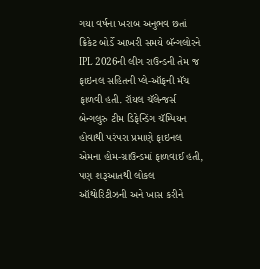ગયા વર્ષના ખરાબ અનુભવ છતાં ક્રિકેટ બોર્ડે આખરી સમયે બૅન્ગલોરને IPL 2026ની લીગ રાઉન્ડની તેમ જ ફાઇનલ સહિતની પ્લે-ઑફની મૅચ ફાળવી હતી. રૉયલ ચૅલેન્જર્સ બેન્ગલુરુ ટીમ ડિફેન્ડિંગ ચૅમ્પિયન હોવાથી પરંપરા પ્રમાણે ફાઇનલ એમના હોમ-ગ્રાઉન્ડમાં ફાળવાઈ હતી, પણ શરૂઆતથી લોકલ ઑથોરિટીઝની અને ખાસ કરીને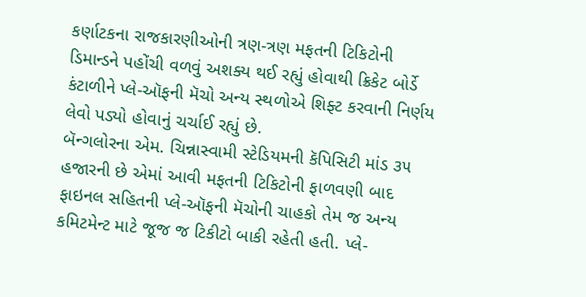કર્ણાટકના રાજકારણીઓની ત્રણ-ત્રણ મફતની ટિકિટોની ડિમાન્ડને પહોંચી વળવું અશક્ય થઈ રહ્યું હોવાથી ક્રિકેટ બોર્ડે કંટાળીને પ્લે-ઑફની મૅચો અન્ય સ્થળોએ શિફ્ટ કરવાની નિર્ણય લેવો પડ્યો હોવાનું ચર્ચાઈ રહ્યું છે.
બૅન્ગલોરના એમ. ચિન્નાસ્વામી સ્ટેડિયમની કૅપિસિટી માંડ ૩૫ હજારની છે એમાં આવી મફતની ટિકિટોની ફાળવણી બાદ ફાઇનલ સહિતની પ્લે-ઑફની મૅચોની ચાહકો તેમ જ અન્ય કમિટમેન્ટ માટે જૂજ જ ટિકીટો બાકી રહેતી હતી. પ્લે-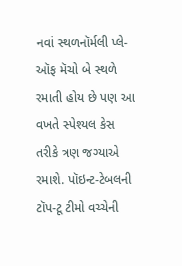નવાં સ્થળનૉર્મલી પ્લે-ઑફ મૅચો બે સ્થળે રમાતી હોય છે પણ આ વખતે સ્પેશ્યલ કેસ તરીકે ત્રણ જગ્યાએ રમાશે. પૉઇન્ટ-ટેબલની ટૉપ-ટૂ ટીમો વચ્ચેની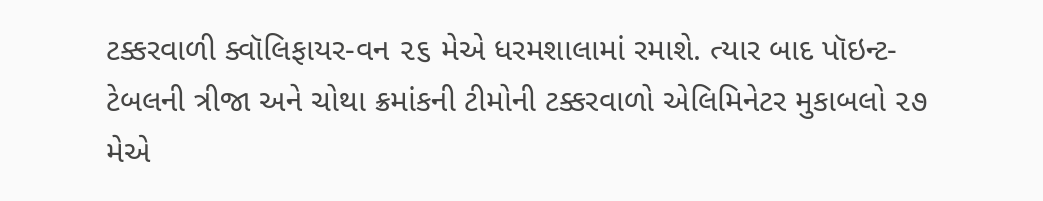ટક્કરવાળી ક્વૉલિફાયર-વન ૨૬ મેએ ધરમશાલામાં રમાશે. ત્યાર બાદ પૉઇન્ટ-ટેબલની ત્રીજા અને ચોથા ક્રમાંકની ટીમોની ટક્કરવાળો એલિમિનેટર મુકાબલો ૨૭ મેએ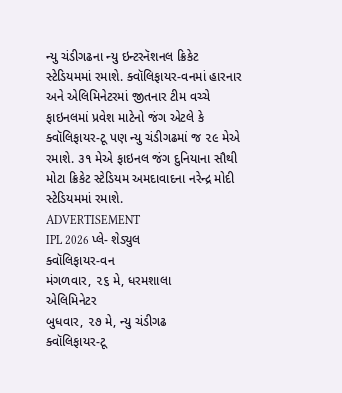ન્યુ ચંડીગઢના ન્યુ ઇન્ટરનૅશનલ ક્રિકેટ સ્ટેડિયમમાં રમાશે. ક્વૉલિફાયર-વનમાં હારનાર અને એલિમિનેટરમાં જીતનાર ટીમ વચ્ચે ફાઇનલમાં પ્રવેશ માટેનો જંગ એટલે કે ક્વૉલિફાયર-ટૂ પણ ન્યુ ચંડીગઢમાં જ ૨૯ મેએ રમાશે. ૩૧ મેએ ફાઇનલ જંગ દુનિયાના સૌથી મોટા ક્રિકેટ સ્ટેડિયમ અમદાવાદના નરેન્દ્ર મોદી સ્ટેડિયમમાં રમાશે.
ADVERTISEMENT
IPL 2026 પ્લે- શેડ્યુલ
ક્વૉલિફાયર-વન
મંગળવાર, ૨૬ મે, ધરમશાલા
એલિમિનેટર
બુધવાર, ૨૭ મે, ન્યુ ચંડીગઢ
ક્વૉલિફાયર-ટૂ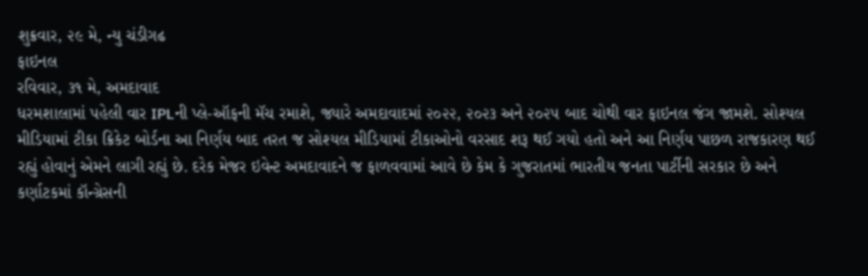શુક્રવાર, ૨૯ મે, ન્યુ ચંડીગઢ
ફાઇનલ
રવિવાર, ૩૧ મે, અમદાવાદ
ધરમશાલામાં પહેલી વાર IPLની પ્લે-ઑફની મૅચ રમાશે, જ્યારે અમદાવાદમાં ૨૦૨૨, ૨૦૨૩ અને ૨૦૨૫ બાદ ચોથી વાર ફાઇનલ જંગ જામશે. સોશ્યલ મીડિયામાં ટીકા ક્રિકેટ બોર્ડના આ નિર્ણય બાદ તરત જ સોશ્યલ મીડિયામાં ટીકાઓનો વરસાદ શરૂ થઈ ગયો હતો અને આ નિર્ણય પાછળ રાજકારણ થઈ રહ્યું હોવાનું એમને લાગી રહ્યું છે. દરેક મેજર ઇવેન્ટ અમદાવાદને જ ફાળવવામાં આવે છે કેમ કે ગુજરાતમાં ભારતીય જનતા પાર્ટીની સરકાર છે અને કર્ણાટકમાં કૉન્ગ્રેસની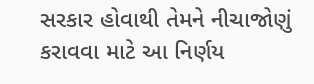સરકાર હોવાથી તેમને નીચાજોણું કરાવવા માટે આ નિર્ણય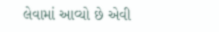લેવામાં આવ્યો છે એવી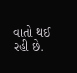વાતો થઈ રહી છે.